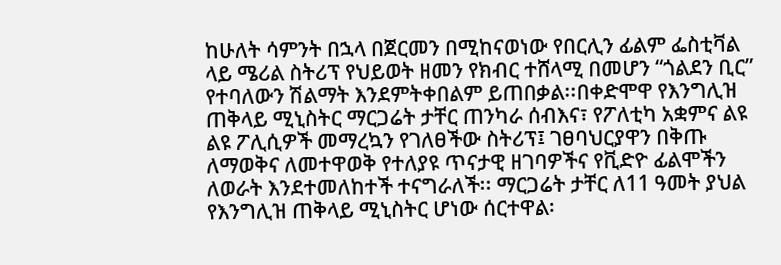ከሁለት ሳምንት በኋላ በጀርመን በሚከናወነው የበርሊን ፊልም ፌስቲቫል ላይ ሜሪል ስትሪፕ የህይወት ዘመን የክብር ተሸላሚ በመሆን “ጎልደን ቢር” የተባለውን ሽልማት እንደምትቀበልም ይጠበቃል፡፡በቀድሞዋ የእንግሊዝ ጠቅላይ ሚኒስትር ማርጋሬት ታቸር ጠንካራ ሰብእና፣ የፖለቲካ አቋምና ልዩ ልዩ ፖሊሲዎች መማረኳን የገለፀችው ስትሪፕ፤ ገፀባህርያዋን በቅጡ ለማወቅና ለመተዋወቅ የተለያዩ ጥናታዊ ዘገባዎችና የቪድዮ ፊልሞችን ለወራት እንደተመለከተች ተናግራለች፡፡ ማርጋሬት ታቸር ለ11 ዓመት ያህል የእንግሊዝ ጠቅላይ ሚኒስትር ሆነው ሰርተዋል፡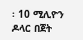፡ 10 ሚሊዮን ዶላር በጀት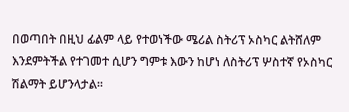በወጣበት በዚህ ፊልም ላይ የተወነችው ሜሪል ስትሪፕ ኦስካር ልትሸለም እንደምትችል የተገመተ ሲሆን ግምቱ እውን ከሆነ ለስትሪፕ ሦስተኛ የኦስካር ሽልማት ይሆንላታል፡፡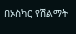በኦስካር የሽልማት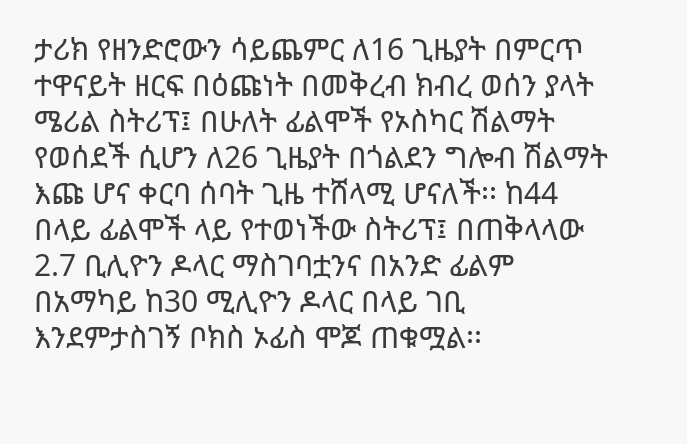ታሪክ የዘንድሮውን ሳይጨምር ለ16 ጊዜያት በምርጥ ተዋናይት ዘርፍ በዕጩነት በመቅረብ ክብረ ወሰን ያላት ሜሪል ስትሪፕ፤ በሁለት ፊልሞች የኦስካር ሽልማት የወሰደች ሲሆን ለ26 ጊዜያት በጎልደን ግሎብ ሽልማት እጩ ሆና ቀርባ ሰባት ጊዜ ተሸላሚ ሆናለች፡፡ ከ44 በላይ ፊልሞች ላይ የተወነችው ስትሪፕ፤ በጠቅላላው 2.7 ቢሊዮን ዶላር ማስገባቷንና በአንድ ፊልም በአማካይ ከ30 ሚሊዮን ዶላር በላይ ገቢ እንደምታስገኝ ቦክስ ኦፊስ ሞጆ ጠቁሟል፡፡